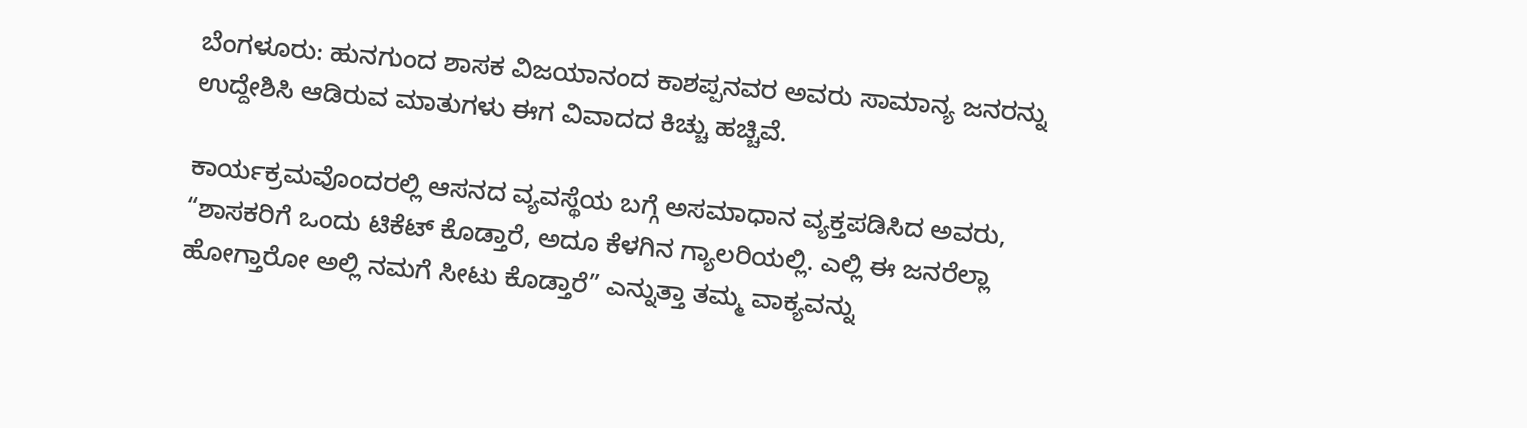ಬೆಂಗಳೂರು: ಹುನಗುಂದ ಶಾಸಕ ವಿಜಯಾನಂದ ಕಾಶಪ್ಪನವರ ಅವರು ಸಾಮಾನ್ಯ ಜನರನ್ನು ಉದ್ದೇಶಿಸಿ ಆಡಿರುವ ಮಾತುಗಳು ಈಗ ವಿವಾದದ ಕಿಚ್ಚು ಹಚ್ಚಿವೆ.

ಕಾರ್ಯಕ್ರಮವೊಂದರಲ್ಲಿ ಆಸನದ ವ್ಯವಸ್ಥೆಯ ಬಗ್ಗೆ ಅಸಮಾಧಾನ ವ್ಯಕ್ತಪಡಿಸಿದ ಅವರು, “ಶಾಸಕರಿಗೆ ಒಂದು ಟಿಕೆಟ್ ಕೊಡ್ತಾರೆ, ಅದೂ ಕೆಳಗಿನ ಗ್ಯಾಲರಿಯಲ್ಲಿ. ಎಲ್ಲಿ ಈ ಜನರೆಲ್ಲಾ ಹೋಗ್ತಾರೋ ಅಲ್ಲಿ ನಮಗೆ ಸೀಟು ಕೊಡ್ತಾರೆ” ಎನ್ನುತ್ತಾ ತಮ್ಮ ವಾಕ್ಯವನ್ನು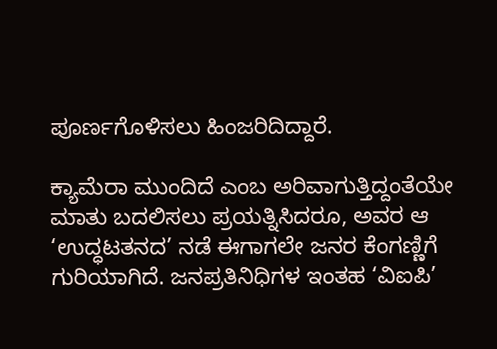ಪೂರ್ಣಗೊಳಿಸಲು ಹಿಂಜರಿದಿದ್ದಾರೆ.

ಕ್ಯಾಮೆರಾ ಮುಂದಿದೆ ಎಂಬ ಅರಿವಾಗುತ್ತಿದ್ದಂತೆಯೇ ಮಾತು ಬದಲಿಸಲು ಪ್ರಯತ್ನಿಸಿದರೂ, ಅವರ ಆ ‘ಉದ್ಧಟತನದ’ ನಡೆ ಈಗಾಗಲೇ ಜನರ ಕೆಂಗಣ್ಣಿಗೆ ಗುರಿಯಾಗಿದೆ. ಜನಪ್ರತಿನಿಧಿಗಳ ಇಂತಹ ‘ವಿಐಪಿ’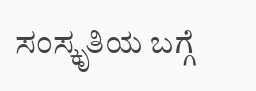ಸಂಸ್ಕೃತಿಯ ಬಗ್ಗೆ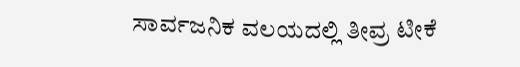ಸಾರ್ವಜನಿಕ ವಲಯದಲ್ಲಿ ತೀವ್ರ ಟೀಕೆ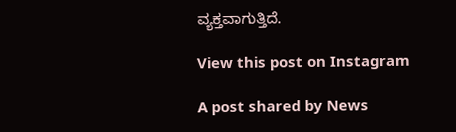ವ್ಯಕ್ತವಾಗುತ್ತಿದೆ.

View this post on Instagram

A post shared by News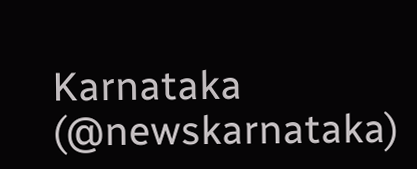Karnataka (@newskarnataka)